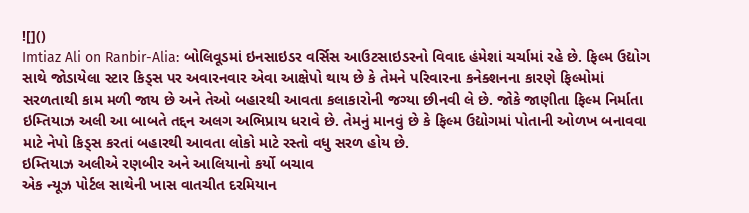![]()
Imtiaz Ali on Ranbir-Alia: બોલિવૂડમાં ઇનસાઇડર વર્સિસ આઉટસાઇડરનો વિવાદ હંમેશાં ચર્ચામાં રહે છે. ફિલ્મ ઉદ્યોગ સાથે જોડાયેલા સ્ટાર કિડ્સ પર અવારનવાર એવા આક્ષેપો થાય છે કે તેમને પરિવારના કનેક્શનના કારણે ફિલ્મોમાં સરળતાથી કામ મળી જાય છે અને તેઓ બહારથી આવતા કલાકારોની જગ્યા છીનવી લે છે. જોકે જાણીતા ફિલ્મ નિર્માતા ઇમ્તિયાઝ અલી આ બાબતે તદ્દન અલગ અભિપ્રાય ધરાવે છે. તેમનું માનવું છે કે ફિલ્મ ઉદ્યોગમાં પોતાની ઓળખ બનાવવા માટે નેપો કિડ્સ કરતાં બહારથી આવતા લોકો માટે રસ્તો વધુ સરળ હોય છે.
ઇમ્તિયાઝ અલીએ રણબીર અને આલિયાનો કર્યો બચાવ
એક ન્યૂઝ પોર્ટલ સાથેની ખાસ વાતચીત દરમિયાન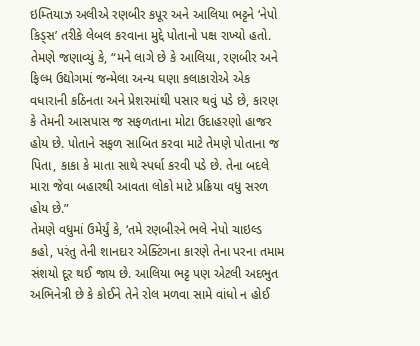ઇમ્તિયાઝ અલીએ રણબીર કપૂર અને આલિયા ભટ્ટને ‘નેપો કિડ્સ’ તરીકે લેબલ કરવાના મુદ્દે પોતાનો પક્ષ રાખ્યો હતો. તેમણે જણાવ્યું કે, “મને લાગે છે કે આલિયા, રણબીર અને ફિલ્મ ઉદ્યોગમાં જન્મેલા અન્ય ઘણા કલાકારોએ એક વધારાની કઠિનતા અને પ્રેશરમાંથી પસાર થવું પડે છે, કારણ કે તેમની આસપાસ જ સફળતાના મોટા ઉદાહરણો હાજર હોય છે. પોતાને સફળ સાબિત કરવા માટે તેમણે પોતાના જ પિતા, કાકા કે માતા સાથે સ્પર્ધા કરવી પડે છે. તેના બદલે મારા જેવા બહારથી આવતા લોકો માટે પ્રક્રિયા વધુ સરળ હોય છે.”
તેમણે વધુમાં ઉમેર્યું કે, ‘તમે રણબીરને ભલે નેપો ચાઇલ્ડ કહો, પરંતુ તેની શાનદાર એક્ટિંગના કારણે તેના પરના તમામ સંશયો દૂર થઈ જાય છે. આલિયા ભટ્ટ પણ એટલી અદભુત અભિનેત્રી છે કે કોઈને તેને રોલ મળવા સામે વાંધો ન હોઈ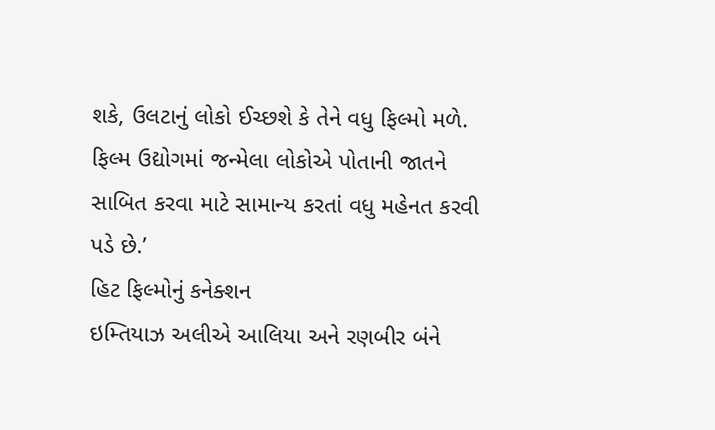શકે, ઉલટાનું લોકો ઈચ્છશે કે તેને વધુ ફિલ્મો મળે. ફિલ્મ ઉદ્યોગમાં જન્મેલા લોકોએ પોતાની જાતને સાબિત કરવા માટે સામાન્ય કરતાં વધુ મહેનત કરવી પડે છે.’
હિટ ફિલ્મોનું કનેક્શન
ઇમ્તિયાઝ અલીએ આલિયા અને રણબીર બંને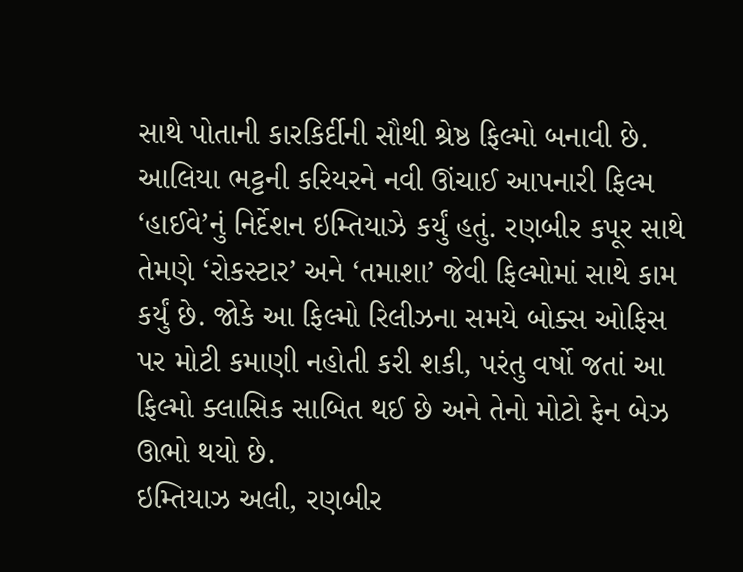સાથે પોતાની કારકિર્દીની સૌથી શ્રેષ્ઠ ફિલ્મો બનાવી છે. આલિયા ભટ્ટની કરિયરને નવી ઊંચાઈ આપનારી ફિલ્મ ‘હાઈવે’નું નિર્દેશન ઇમ્તિયાઝે કર્યું હતું. રણબીર કપૂર સાથે તેમણે ‘રોકસ્ટાર’ અને ‘તમાશા’ જેવી ફિલ્મોમાં સાથે કામ કર્યું છે. જોકે આ ફિલ્મો રિલીઝના સમયે બોક્સ ઓફિસ પર મોટી કમાણી નહોતી કરી શકી, પરંતુ વર્ષો જતાં આ ફિલ્મો ક્લાસિક સાબિત થઈ છે અને તેનો મોટો ફેન બેઝ ઊભો થયો છે.
ઇમ્તિયાઝ અલી, રણબીર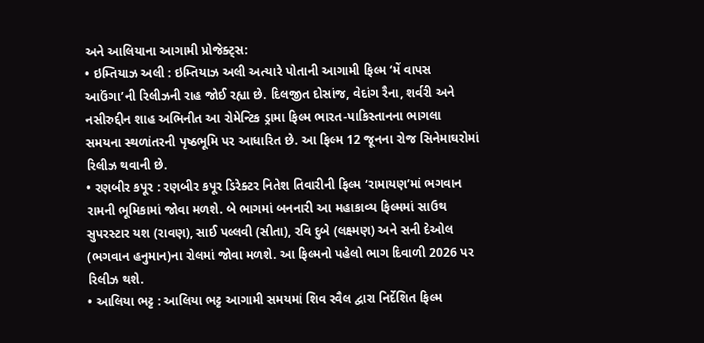અને આલિયાના આગામી પ્રોજેક્ટ્સ:
• ઇમ્તિયાઝ અલી : ઇમ્તિયાઝ અલી અત્યારે પોતાની આગામી ફિલ્મ ‘મેં વાપસ આઉંગા’ની રિલીઝની રાહ જોઈ રહ્યા છે. દિલજીત દોસાંજ, વેદાંગ રૈના, શર્વરી અને નસીરુદ્દીન શાહ અભિનીત આ રોમેન્ટિક ડ્રામા ફિલ્મ ભારત-પાકિસ્તાનના ભાગલા સમયના સ્થળાંતરની પૃષ્ઠભૂમિ પર આધારિત છે. આ ફિલ્મ 12 જૂનના રોજ સિનેમાઘરોમાં રિલીઝ થવાની છે.
• રણબીર કપૂર : રણબીર કપૂર ડિરેક્ટર નિતેશ તિવારીની ફિલ્મ ‘રામાયણ’માં ભગવાન રામની ભૂમિકામાં જોવા મળશે. બે ભાગમાં બનનારી આ મહાકાવ્ય ફિલ્મમાં સાઉથ સુપરસ્ટાર યશ (રાવણ), સાઈ પલ્લવી (સીતા), રવિ દુબે (લક્ષ્મણ) અને સની દેઓલ (ભગવાન હનુમાન)ના રોલમાં જોવા મળશે. આ ફિલ્મનો પહેલો ભાગ દિવાળી 2026 પર રિલીઝ થશે.
• આલિયા ભટ્ટ : આલિયા ભટ્ટ આગામી સમયમાં શિવ રવૈલ દ્વારા નિર્દેશિત ફિલ્મ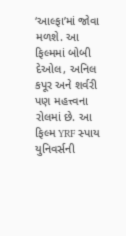‘આલ્ફા’માં જોવા મળશે. આ ફિલ્મમાં બોબી દેઓલ, અનિલ કપૂર અને શર્વરી પણ મહત્ત્વના રોલમાં છે. આ ફિલ્મ YRF સ્પાય યુનિવર્સની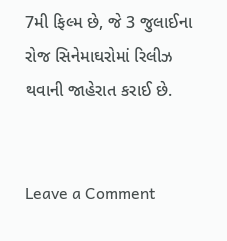7મી ફિલ્મ છે, જે 3 જુલાઈના રોજ સિનેમાઘરોમાં રિલીઝ થવાની જાહેરાત કરાઈ છે.


Leave a Comment